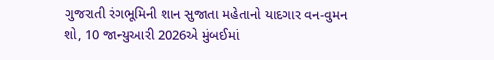ગુજરાતી રંગભૂમિની શાન સુજાતા મહેતાનો યાદગાર વન-વુમન શો, 10 જાન્યુઆરી 2026એ મુંબઈમાં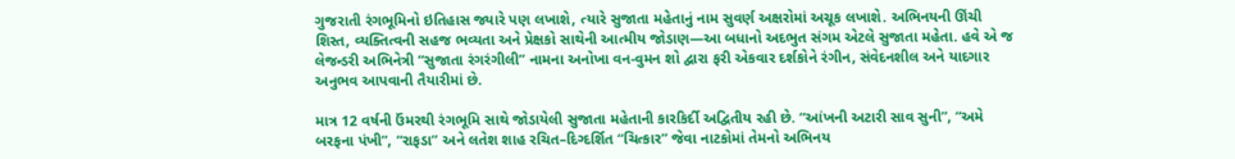ગુજરાતી રંગભૂમિનો ઇતિહાસ જ્યારે પણ લખાશે, ત્યારે સુજાતા મહેતાનું નામ સુવર્ણ અક્ષરોમાં અચૂક લખાશે. અભિનયની ઊંચી શિસ્ત, વ્યક્તિત્વની સહજ ભવ્યતા અને પ્રેક્ષકો સાથેની આત્મીય જોડાણ—આ બધાનો અદભુત સંગમ એટલે સુજાતા મહેતા. હવે એ જ લેજન્ડરી અભિનેત્રી “સુજાતા રંગરંગીલી” નામના અનોખા વન-વુમન શો દ્વારા ફરી એકવાર દર્શકોને રંગીન, સંવેદનશીલ અને યાદગાર અનુભવ આપવાની તૈયારીમાં છે.

માત્ર 12 વર્ષની ઉંમરથી રંગભૂમિ સાથે જોડાયેલી સુજાતા મહેતાની કારકિર્દી અદ્વિતીય રહી છે. “આંખની અટારી સાવ સુની”, “અમે બરફના પંખી”, “રાફડા” અને લતેશ શાહ રચિત–દિગ્દર્શિત “ચિત્કાર” જેવા નાટકોમાં તેમનો અભિનય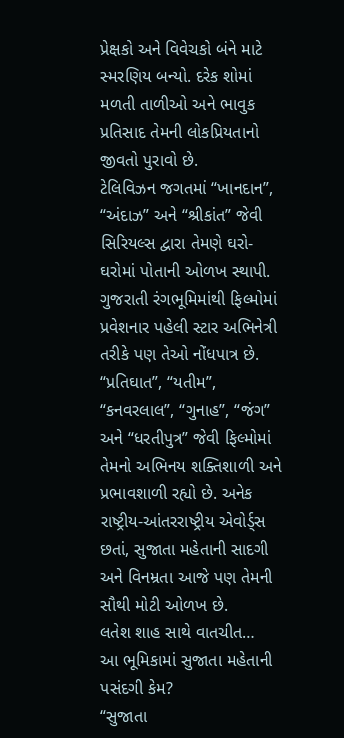પ્રેક્ષકો અને વિવેચકો બંને માટે સ્મરણિય બન્યો. દરેક શોમાં મળતી તાળીઓ અને ભાવુક પ્રતિસાદ તેમની લોકપ્રિયતાનો જીવતો પુરાવો છે.
ટેલિવિઝન જગતમાં “ખાનદાન”, “અંદાઝ” અને “શ્રીકાંત” જેવી સિરિયલ્સ દ્વારા તેમણે ઘરો-ઘરોમાં પોતાની ઓળખ સ્થાપી. ગુજરાતી રંગભૂમિમાંથી ફિલ્મોમાં પ્રવેશનાર પહેલી સ્ટાર અભિનેત્રી તરીકે પણ તેઓ નોંધપાત્ર છે. “પ્રતિઘાત”, “યતીમ”, “કનવરલાલ”, “ગુનાહ”, “જંગ” અને “ધરતીપુત્ર” જેવી ફિલ્મોમાં તેમનો અભિનય શક્તિશાળી અને પ્રભાવશાળી રહ્યો છે. અનેક રાષ્ટ્રીય-આંતરરાષ્ટ્રીય એવોર્ડ્સ છતાં, સુજાતા મહેતાની સાદગી અને વિનમ્રતા આજે પણ તેમની સૌથી મોટી ઓળખ છે.
લતેશ શાહ સાથે વાતચીત…
આ ભૂમિકામાં સુજાતા મહેતાની પસંદગી કેમ?
“સુજાતા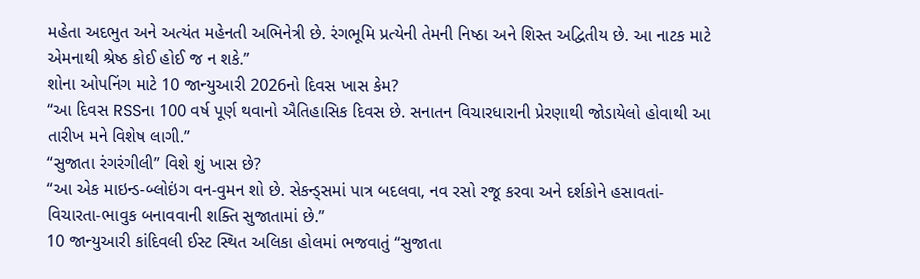મહેતા અદભુત અને અત્યંત મહેનતી અભિનેત્રી છે. રંગભૂમિ પ્રત્યેની તેમની નિષ્ઠા અને શિસ્ત અદ્વિતીય છે. આ નાટક માટે એમનાથી શ્રેષ્ઠ કોઈ હોઈ જ ન શકે.”
શોના ઓપનિંગ માટે 10 જાન્યુઆરી 2026નો દિવસ ખાસ કેમ?
“આ દિવસ RSSના 100 વર્ષ પૂર્ણ થવાનો ઐતિહાસિક દિવસ છે. સનાતન વિચારધારાની પ્રેરણાથી જોડાયેલો હોવાથી આ તારીખ મને વિશેષ લાગી.”
“સુજાતા રંગરંગીલી” વિશે શું ખાસ છે?
“આ એક માઇન્ડ-બ્લોઇંગ વન-વુમન શો છે. સેકન્ડ્સમાં પાત્ર બદલવા, નવ રસો રજૂ કરવા અને દર્શકોને હસાવતાં-વિચારતા-ભાવુક બનાવવાની શક્તિ સુજાતામાં છે.”
10 જાન્યુઆરી કાંદિવલી ઈસ્ટ સ્થિત અલિકા હોલમાં ભજવાતું “સુજાતા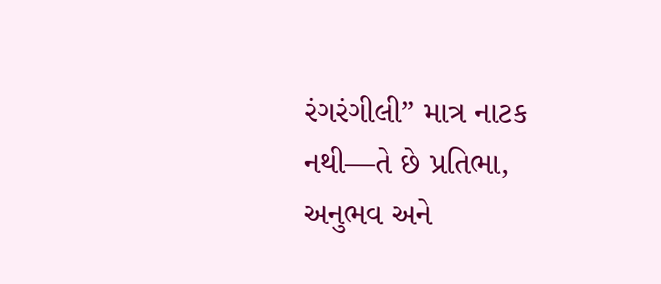રંગરંગીલી” માત્ર નાટક નથી—તે છે પ્રતિભા, અનુભવ અને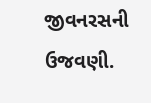જીવનરસની ઉજવણી.